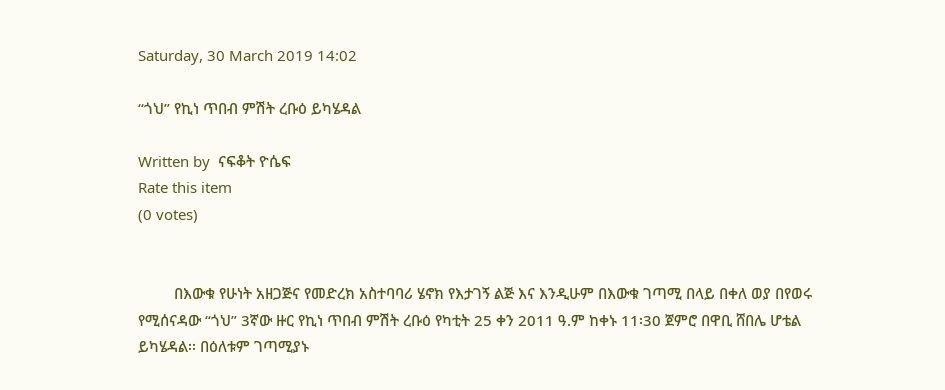Saturday, 30 March 2019 14:02

“ጎህ” የኪነ ጥበብ ምሽት ረቡዕ ይካሄዳል

Written by  ናፍቆት ዮሴፍ
Rate this item
(0 votes)


         በእውቁ የሁነት አዘጋጅና የመድረክ አስተባባሪ ሄኖክ የእታገኝ ልጅ እና እንዲሁም በእውቁ ገጣሚ በላይ በቀለ ወያ በየወሩ የሚሰናዳው “ጎህ” 3ኛው ዙር የኪነ ጥበብ ምሽት ረቡዕ የካቲት 25 ቀን 2011 ዓ.ም ከቀኑ 11፡30 ጀምሮ በዋቢ ሸበሌ ሆቴል ይካሄዳል፡፡ በዕለቱም ገጣሚያኑ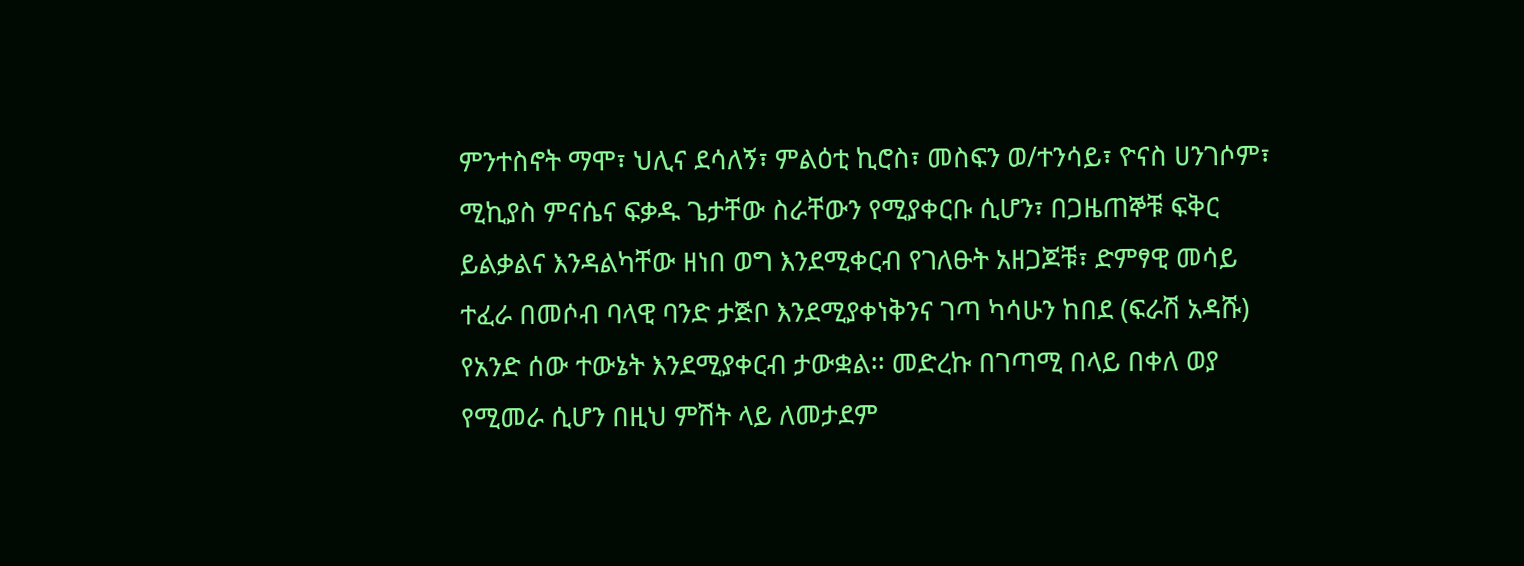ምንተስኖት ማሞ፣ ህሊና ደሳለኝ፣ ምልዕቲ ኪሮስ፣ መስፍን ወ/ተንሳይ፣ ዮናስ ሀንገሶም፣ ሚኪያስ ምናሴና ፍቃዱ ጌታቸው ስራቸውን የሚያቀርቡ ሲሆን፣ በጋዜጠኞቹ ፍቅር ይልቃልና እንዳልካቸው ዘነበ ወግ እንደሚቀርብ የገለፁት አዘጋጆቹ፣ ድምፃዊ መሳይ ተፈራ በመሶብ ባላዊ ባንድ ታጅቦ እንደሚያቀነቅንና ገጣ ካሳሁን ከበደ (ፍራሽ አዳሹ) የአንድ ሰው ተውኔት እንደሚያቀርብ ታውቋል፡፡ መድረኩ በገጣሚ በላይ በቀለ ወያ የሚመራ ሲሆን በዚህ ምሽት ላይ ለመታደም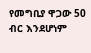የመግቢያ ዋጋው 50 ብር እንደሆነም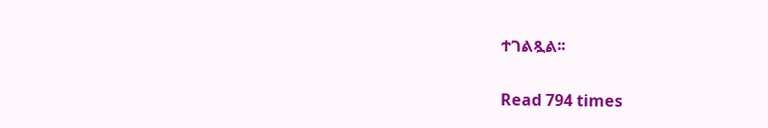ተገልጿል፡፡

Read 794 times